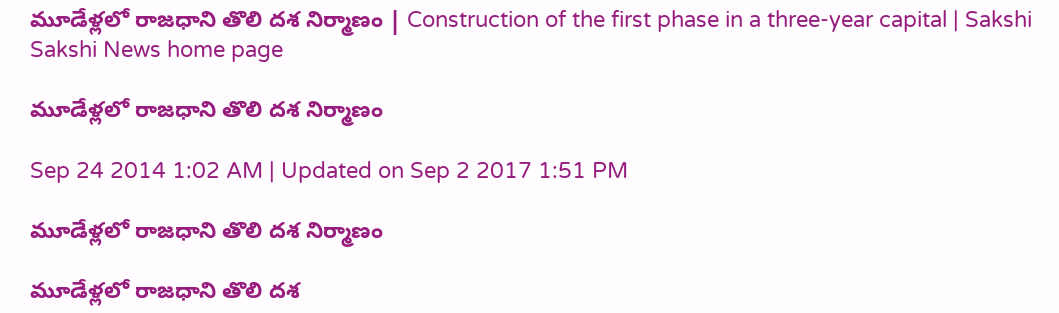మూడేళ్లలో రాజధాని తొలి దశ నిర్మాణం | Construction of the first phase in a three-year capital | Sakshi
Sakshi News home page

మూడేళ్లలో రాజధాని తొలి దశ నిర్మాణం

Sep 24 2014 1:02 AM | Updated on Sep 2 2017 1:51 PM

మూడేళ్లలో రాజధాని తొలి దశ నిర్మాణం

మూడేళ్లలో రాజధాని తొలి దశ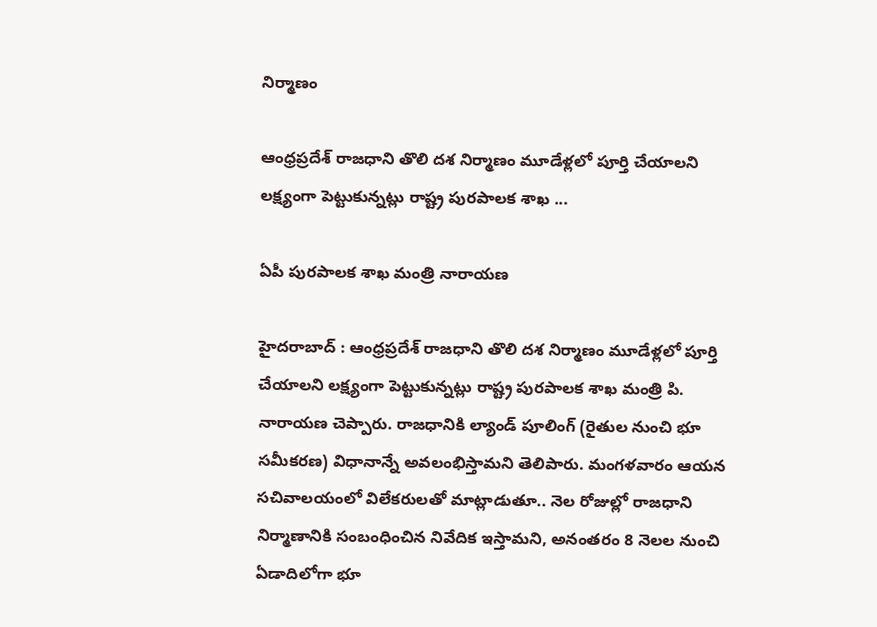నిర్మాణం

ఆంధ్రప్రదేశ్ రాజధాని తొలి దశ నిర్మాణం మూడేళ్లలో పూర్తి చేయాలని లక్ష్యంగా పెట్టుకున్నట్లు రాష్ట్ర పురపాలక శాఖ ...

ఏపీ పురపాలక శాఖ మంత్రి నారాయణ

హైదరాబాద్ : ఆంధ్రప్రదేశ్ రాజధాని తొలి దశ నిర్మాణం మూడేళ్లలో పూర్తి చేయాలని లక్ష్యంగా పెట్టుకున్నట్లు రాష్ట్ర పురపాలక శాఖ మంత్రి పి. నారాయణ చెప్పారు. రాజధానికి ల్యాండ్ పూలింగ్ (రైతుల నుంచి భూ సమీకరణ) విధానాన్నే అవలంభిస్తామని తెలిపారు. మంగళవారం ఆయన సచివాలయంలో విలేకరులతో మాట్లాడుతూ.. నెల రోజుల్లో రాజధాని నిర్మాణానికి సంబంధించిన నివేదిక ఇస్తామని, అనంతరం 8 నెలల నుంచి ఏడాదిలోగా భూ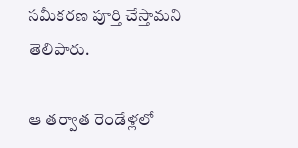సమీకరణ పూర్తి చేస్తామని తెలిపారు.

ఆ తర్వాత రెండేళ్లలో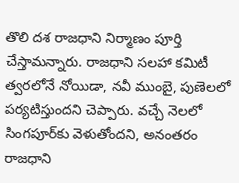తొలి దశ రాజధాని నిర్మాణం పూర్తి చేస్తామన్నారు. రాజధాని సలహా కమిటీ త్వరలోనే నోయిడా, నవీ ముంబై, పుణెలలో పర్యటిస్తుందని చెప్పారు. వచ్చే నెలలో సింగపూర్‌కు వెళుతోందని, అనంతరం రాజధాని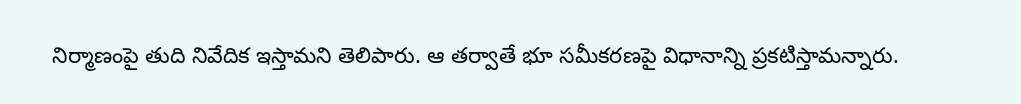నిర్మాణంపై తుది నివేదిక ఇస్తామని తెలిపారు. ఆ తర్వాతే భూ సమీకరణపై విధానాన్ని ప్రకటిస్తామన్నారు.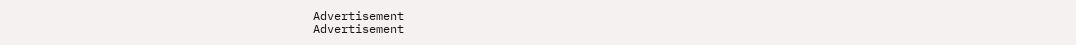Advertisement
Advertisement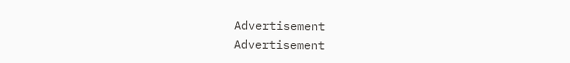Advertisement
Advertisement